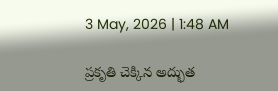3 May, 2026 | 1:48 AM

ప్రకృతి చెక్కిన అద్భుత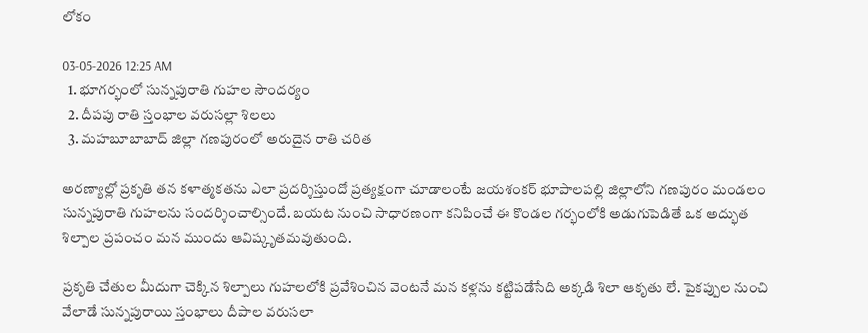లోకం

03-05-2026 12:25 AM
  1. భూగర్భంలో సున్నపురాతి గుహల సౌందర్యం
  2. దీపపు రాతి స్తంభాల వరుసల్లా శిలలు
  3. మహబూబాబాద్ జిల్లా గణపురంలో అరుదైన రాతి చరిత

అరణ్యాల్లో ప్రకృతి తన కళాత్మకతను ఎలా ప్రదర్శిస్తుందో ప్రత్యక్షంగా చూడాలంటే జయశంకర్ భూపాలపల్లి జిల్లాలోని గణపురం మండలం సున్నపురాతి గుహలను సందర్శించాల్సిందే. బయట నుంచి సాధారణంగా కనిపించే ఈ కొండల గర్భంలోకి అడుగుపెడితే ఒక అద్భుత శిల్పాల ప్రపంచం మన ముందు ఆవిష్కృతమవుతుంది.

ప్రకృతి చేతుల మీదుగా చెక్కిన శిల్పాలు గుహలలోకి ప్రవేశించిన వెంటనే మన కళ్లను కట్టిపడేసేది అక్కడి శిలా ఆకృతు లే. పైకప్పుల నుంచి వేలాడే సున్నపురాయి స్తంభాలు దీపాల వరుసలా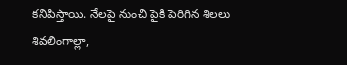కనిపిస్తాయి. నేలపై నుంచి పైకి పెరిగిన శిలలు శివలింగాల్లా,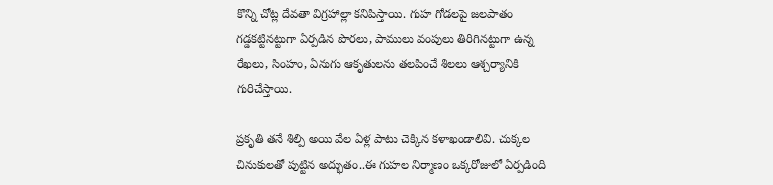కొన్ని చోట్ల దేవతా విగ్రహాల్లా కనిపిస్తాయి. గుహ గోడలపై జలపాతం గడ్డకట్టినట్టుగా ఏర్పడిన పొరలు, పాములు వంపులు తిరిగినట్టుగా ఉన్న రేఖలు, సింహం, ఏనుగు ఆకృతులను తలపించే శిలలు ఆశ్చర్యానికి గురిచేస్తాయి.

ప్రకృతి తనే శిల్పి అయి వేల ఏళ్ల పాటు చెక్కిన కళాఖండాలివి. చుక్కల చినుకులతో పుట్టిన అద్భుతం..ఈ గుహల నిర్మాణం ఒక్కరోజులో ఏర్పడింది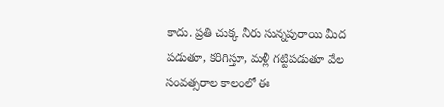కాదు. ప్రతి చుక్క నీరు సున్నపురాయి మీద పడుతూ, కరిగిస్తూ, మళ్లీ గట్టిపడుతూ వేల సంవత్సరాల కాలంలో ఈ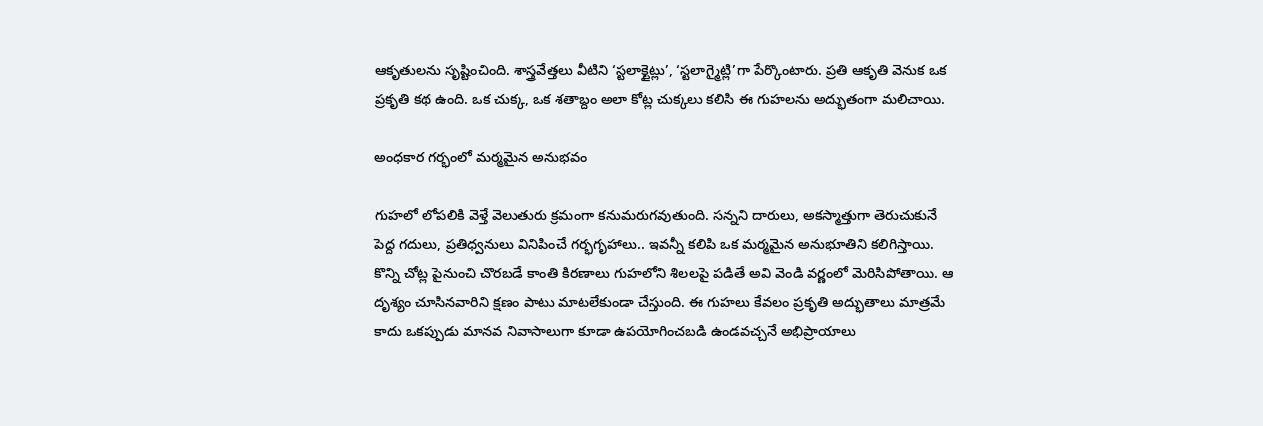ఆకృతులను సృష్టించింది. శాస్త్రవేత్తలు వీటిని ‘స్టలాక్టైట్లు’, ‘స్టలాగ్మైట్లి’గా పేర్కొంటారు. ప్రతి ఆకృతి వెనుక ఒక ప్రకృతి కథ ఉంది. ఒక చుక్క, ఒక శతాబ్దం అలా కోట్ల చుక్కలు కలిసి ఈ గుహలను అద్భుతంగా మలిచాయి.

అంధకార గర్భంలో మర్మమైన అనుభవం

గుహలో లోపలికి వెళ్తే వెలుతురు క్రమంగా కనుమరుగవుతుంది. సన్నని దారులు, అకస్మాత్తుగా తెరుచుకునే పెద్ద గదులు, ప్రతిధ్వనులు వినిపించే గర్భగృహాలు.. ఇవన్నీ కలిపి ఒక మర్మమైన అనుభూతిని కలిగిస్తాయి. కొన్ని చోట్ల పైనుంచి చొరబడే కాంతి కిరణాలు గుహలోని శిలలపై పడితే అవి వెండి వర్ణంలో మెరిసిపోతాయి. ఆ దృశ్యం చూసినవారిని క్షణం పాటు మాటలేకుండా చేస్తుంది. ఈ గుహలు కేవలం ప్రకృతి అద్భుతాలు మాత్రమే కాదు ఒకప్పుడు మానవ నివాసాలుగా కూడా ఉపయోగించబడి ఉండవచ్చనే అభిప్రాయాలు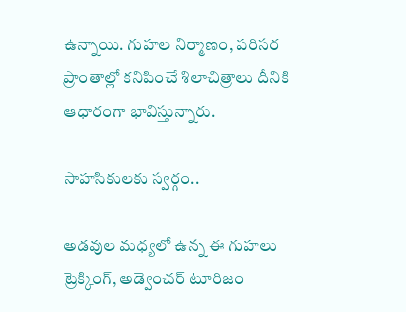ఉన్నాయి. గుహల నిర్మాణం, పరిసర ప్రాంతాల్లో కనిపించే శిలాచిత్రాలు దీనికి ఆధారంగా భావిస్తున్నారు.

సాహసికులకు స్వర్గం..

అడవుల మధ్యలో ఉన్న ఈ గుహలు ట్రెక్కింగ్, అడ్వెంచర్ టూరిజం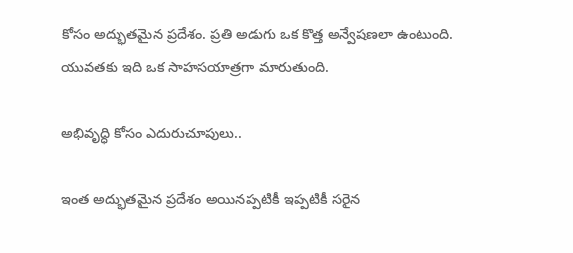కోసం అద్భుతమైన ప్రదేశం. ప్రతి అడుగు ఒక కొత్త అన్వేషణలా ఉంటుంది. యువతకు ఇది ఒక సాహసయాత్రగా మారుతుంది.

అభివృద్ధి కోసం ఎదురుచూపులు..

ఇంత అద్భుతమైన ప్రదేశం అయినప్పటికీ ఇప్పటికీ సరైన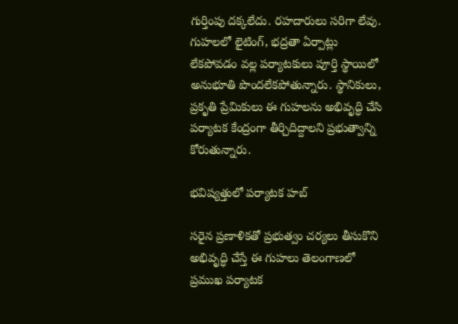గుర్తింపు దక్కలేదు. రహదారులు సరిగా లేవు. గుహలలో లైటింగ్, భద్రతా ఏర్పాట్లు లేకపోవడం వల్ల పర్యాటకులు పూర్తి స్థాయిలో అనుభూతి పొందలేకపోతున్నారు. స్థానికులు, ప్రకృతి ప్రేమికులు ఈ గుహలను అభివృద్ధి చేసి పర్యాటక కేంద్రంగా తీర్చిదిద్దాలని ప్రభుత్వాన్ని కోరుతున్నారు.

భవిష్యత్తులో పర్యాటక హబ్

సరైన ప్రణాళికతో ప్రభుత్వం చర్యలు తీసుకొని అభివృద్ధి చేస్తే ఈ గుహలు తెలంగాణలో ప్రముఖ పర్యాటక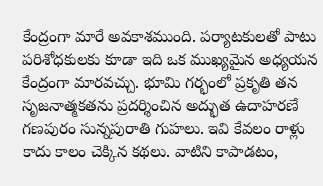కేంద్రంగా మారే అవకాశముంది. పర్యాటకులతో పాటు పరిశోధకులకు కూడా ఇది ఒక ముఖ్యమైన అధ్యయన కేంద్రంగా మారవచ్చు. భూమి గర్భంలో ప్రకృతి తన సృజనాత్మకతను ప్రదర్శించిన అద్భుత ఉదాహరణే గణపురం సున్నపురాతి గుహలు. ఇవి కేవలం రాళ్లు కాదు కాలం చెక్కిన కథలు. వాటిని కాపాడటం,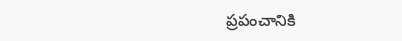ప్రపంచానికి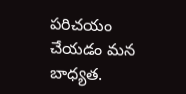పరిచయం చేయడం మన బాధ్యత.